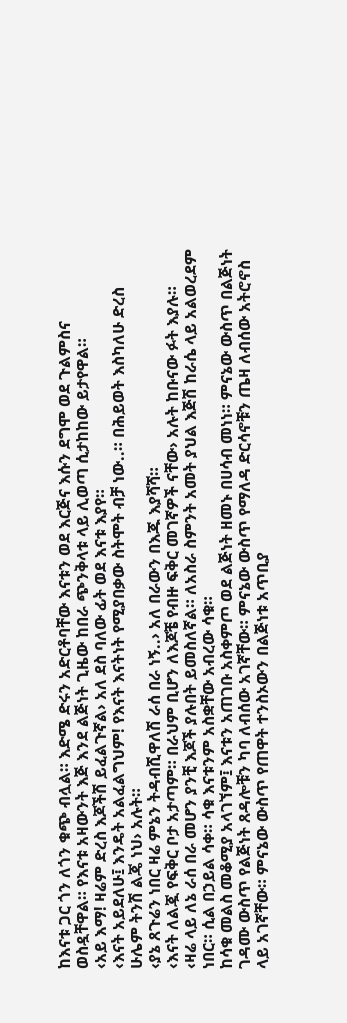ከእናቱ ጋር ጎን ለጎን ቁጭ ብሏል። እድሜ ድሩን አድርቶባቸው እናቱን ወደ እርጅና እሱን ደግሞ ወደ ጉልምስና ወስዷቸዋል። የእናቱ አዛውንት እጅ እንደ ልጅነት ጊዜው ከበራ ጭንቅላቱ ላይ ሊወጣ ሲታከከው ይታየዋል።
‹አይ እማ! ዛሬም ድረስ እጆችሽ ይፈልጉኛል› አለ ደስ ባለው ፊት ወደ እናቱ እያየ።
‹እናት አይደለሁ፤ እንዴት አልፈልግህም! የእናት እናትነት የሚያበቃው ስትሞት ብቻ ነው..። በሕይወት እስካለሁ ድረስ ሁሌም ትንሽ ልጄ ነህ› አሉት።
‹ያኔ ጸጉሬን ነበር ዛሬ ምኔን ትዳብሺዋለሽ ራሰ በራ ነኝ..› አለ በራውን በእጁ እያሻሻ።
‹እናት ለልጇ የፍቅር ቦታ አታጣም። በራህም ቢሆን ለእጆቼ የብዙ ፍቅር መገኛዎች ናቸው› አሉት ከቡናው ፉት እያሉ።
‹ዛሬ ላይ ለኔ ራሰ በራ መሆን ያንቺ እጆች ያሉበት ይመስለኛል። ለአስራ ስምንት አመት ያህል እጅሽ ከራሴ ላይ አልወረደም ነበር። ሲል በኃይል ሳቀ። ሳቁ እናቱንም አስቋቸው አብረው ሳቁ።
ከሳቁ መልስ መቆሚያ አላገኘም፤ እናቱን አጠገቡ አስቀምጦ ወደ ልጅነት ዘመኑ በሀሳብ መነነ። ምናኔው ውስጥ በልጅነት ገዳሙ ውስጥ የልጅነት ጸዳሎቹን ካባ ለብሰው አገኛቸው። ምናኔው ውስጥ የማለዳ ድርሳኖቹን ጤዛ ለብሰው አትሮኖስ ላይ አገኛቸው። ምናኔው ውስጥ የጠዋት ተንስኦውን በልጅነቱ አጥቢያ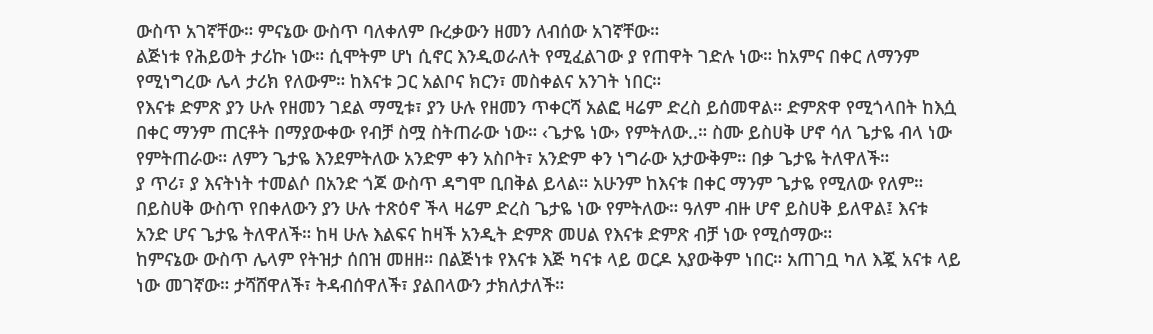ውስጥ አገኛቸው። ምናኔው ውስጥ ባለቀለም ቡረቃውን ዘመን ለብሰው አገኛቸው።
ልጅነቱ የሕይወት ታሪኩ ነው። ሲሞትም ሆነ ሲኖር እንዲወራለት የሚፈልገው ያ የጠዋት ገድሉ ነው። ከአምና በቀር ለማንም የሚነግረው ሌላ ታሪክ የለውም። ከእናቱ ጋር አልቦና ክርን፣ መስቀልና አንገት ነበር።
የእናቱ ድምጽ ያን ሁሉ የዘመን ገደል ማሚቱ፣ ያን ሁሉ የዘመን ጥቀርሻ አልፎ ዛሬም ድረስ ይሰመዋል። ድምጽዋ የሚጎላበት ከእሷ በቀር ማንም ጠርቶት በማያውቀው የብቻ ስሟ ስትጠራው ነው። ‹ጌታዬ ነው› የምትለው..። ስሙ ይስሀቅ ሆኖ ሳለ ጌታዬ ብላ ነው የምትጠራው። ለምን ጌታዬ እንደምትለው አንድም ቀን አስቦት፣ አንድም ቀን ነግራው አታውቅም። በቃ ጌታዬ ትለዋለች።
ያ ጥሪ፣ ያ እናትነት ተመልሶ በአንድ ጎጆ ውስጥ ዳግሞ ቢበቅል ይላል። አሁንም ከእናቱ በቀር ማንም ጌታዬ የሚለው የለም። በይስሀቅ ውስጥ የበቀለውን ያን ሁሉ ተጽዕኖ ችላ ዛሬም ድረስ ጌታዬ ነው የምትለው። ዓለም ብዙ ሆኖ ይስሀቅ ይለዋል፤ እናቱ አንድ ሆና ጌታዬ ትለዋለች። ከዛ ሁሉ እልፍና ከዛች አንዲት ድምጽ መሀል የእናቱ ድምጽ ብቻ ነው የሚሰማው።
ከምናኔው ውስጥ ሌላም የትዝታ ሰበዝ መዘዘ። በልጅነቱ የእናቱ እጅ ካናቱ ላይ ወርዶ አያውቅም ነበር። አጠገቧ ካለ እጇ አናቱ ላይ ነው መገኛው። ታሻሸዋለች፣ ትዳብሰዋለች፣ ያልበላውን ታክለታለች።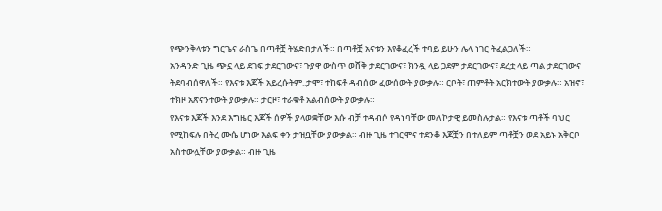የጭንቅላቱን ግርጌና ራስጌ በጣቶቿ ትሄድበታለች። በጣቶቿ አናቱን እየቆፈረች ተባይ ይሁን ሌላ ነገር ትፈልጋለች።
አንዳንድ ጊዜ ጭኗ ላይ ደገፍ ታደርገውና፣ ጉያዋ ውስጥ ወሸቅ ታደርገውና፣ ክንዷ ላይ ጋደም ታደርገውና፣ ደረቷ ላይ ጣል ታደርገውና ትደባብሰዋለች። የእናቱ እጆች አይረሱትም..ታሞ፣ ተከፍቶ ዳብሰው ፈውሰውት ያውቃሉ። ርቦት፣ ጠምቶት አርክተውት ያውቃሉ። አዝኖ፣ ተክዞ አጽናንተውት ያውቃሉ። ታርዞ፣ ተራቁቶ አልብሰውት ያውቃሉ።
የእናቱ እጆች እንደ እግዜር እጆች ሰዎች ያላወቋቸው እሱ ብቻ ተዳብሶ የዳነባቸው መለኮታዊ ይመስሉታል። የእናቱ ጣቶች ባህር የሚከፍሉ በትረ ሙሴ ሆነው እልፍ ቀን ታዝቧቸው ያውቃል። ብዙ ጊዜ ተገርሞና ተደንቆ እጆቿን በተለይም ጣቶቿን ወደ አይኑ አቅርቦ አስተውሏቸው ያውቃል። ብዙ ጊዜ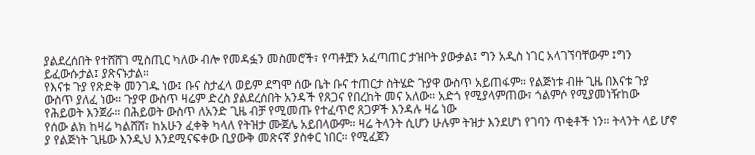ያልደረሰበት የተሸሸገ ሚስጢር ካለው ብሎ የመዳፏን መስመሮች፣ የጣቶቿን አፈጣጠር ታዝቦት ያውቃል፤ ግን አዲስ ነገር አላገኘባቸውም ፤ግን ይፈውሱታል፤ ያጽናኑታል።
የእናቱ ጉያ የጽድቅ መንገዱ ነው፤ ቡና ስታፈላ ወይም ደግሞ ሰው ቤት ቡና ተጠርታ ስትሄድ ጉያዋ ውስጥ አይጠፋም። የልጅነቱ ብዙ ጊዜ በእናቱ ጉያ ውስጥ ያለፈ ነው። ጉያዋ ውስጥ ዛሬም ድረስ ያልደረሰበት አንዳች የጸጋና የበረከት መና አለው። አድጎ የሚያላምጠው፣ ጎልምሶ የሚያመነዥከው የሕይወት እንጀራ። በሕይወት ውስጥ ለአንድ ጊዜ ብቻ የሚመጡ የተፈጥሮ ጸጋዎች እንዳሉ ዛሬ ነው
የሰው ልክ ከዛሬ ካልሸሸ፣ ከአሁን ፈቀቅ ካላለ የትዝታ ሙጀሌ አይበላውም። ዛሬ ትላንት ሲሆን ሁሉም ትዝታ እንደሆነ የገባን ጥቂቶች ነን። ትላንት ላይ ሆኖ ያ የልጅነት ጊዜው እንዲህ እንደሚናፍቀው ቢያውቅ መጽናኛ ያስቀር ነበር። የሚፈጀን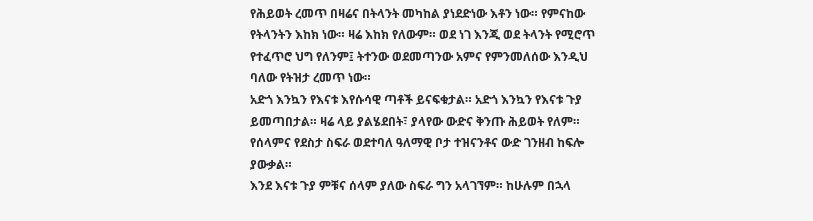የሕይወት ረመጥ በዛሬና በትላንት መካከል ያነደድነው እቶን ነው። የምናከው የትላንትን እከክ ነው። ዛሬ እከክ የለውም። ወደ ነገ እንጂ ወደ ትላንት የሚሮጥ የተፈጥሮ ህግ የለንም፤ ትተንው ወደመጣንው አምና የምንመለሰው እንዲህ ባለው የትዝታ ረመጥ ነው።
አድጎ እንኳን የእናቱ እየሱሳዊ ጣቶች ይናፍቁታል። አድጎ እንኳን የእናቱ ጉያ ይመጣበታል። ዛሬ ላይ ያልሄደበት፣ ያላየው ውድና ቅንጡ ሕይወት የለም። የሰላምና የደስታ ስፍራ ወደተባለ ዓለማዊ ቦታ ተዝናንቶና ውድ ገንዘብ ከፍሎ ያውቃል።
እንደ እናቱ ጉያ ምቹና ሰላም ያለው ስፍራ ግን አላገኘም። ከሁሉም በኋላ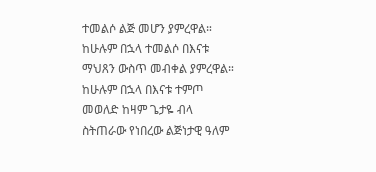ተመልሶ ልጅ መሆን ያምረዋል። ከሁሉም በኋላ ተመልሶ በእናቱ ማህጸን ውስጥ መብቀል ያምረዋል። ከሁሉም በኋላ በእናቱ ተምጦ መወለድ ከዛም ጌታዬ ብላ ስትጠራው የነበረው ልጅነታዊ ዓለም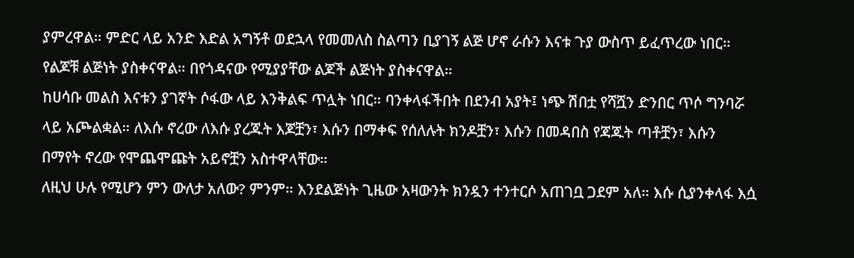ያምረዋል። ምድር ላይ አንድ እድል አግኝቶ ወደኋላ የመመለስ ስልጣን ቢያገኝ ልጅ ሆኖ ራሱን እናቱ ጉያ ውስጥ ይፈጥረው ነበር። የልጆቹ ልጅነት ያስቀናዋል። በየጎዳናው የሚያያቸው ልጆች ልጅነት ያስቀናዋል።
ከሀሳቡ መልስ እናቱን ያገኛት ሶፋው ላይ እንቅልፍ ጥሏት ነበር። ባንቀላፋችበት በደንብ አያት፤ ነጭ ሽበቷ የሻሿን ድንበር ጥሶ ግንባሯ ላይ አጮልቋል። ለእሱ ኖረው ለእሱ ያረጁት እጆቿን፣ እሱን በማቀፍ የሰለሉት ክንዶቿን፣ እሱን በመዳበስ የጃጁት ጣቶቿን፣ እሱን በማየት ኖረው የሞጨሞጩት አይኖቿን አስተዋላቸው።
ለዚህ ሁሉ የሚሆን ምን ውለታ አለው? ምንም። እንደልጅነት ጊዜው አዛውንት ክንዷን ተንተርሶ አጠገቧ ጋደም አለ። እሱ ሲያንቀላፋ እሷ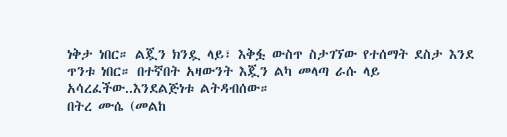ነቅታ ነበር። ልጇን ክንዷ ላይ፣ እቅፏ ውስጥ ስታገኘው የተሰማት ደስታ እንደ ጥንቱ ነበር። በተኛበት አዛውንት እጇን ልካ መላጣ ራሱ ላይ አሳረፈችው..እንደልጅነቱ ልትዳብሰው።
በትረ ሙሴ (መልከ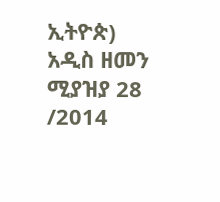ኢትዮጵ)
አዲስ ዘመን ሚያዝያ 28 /2014